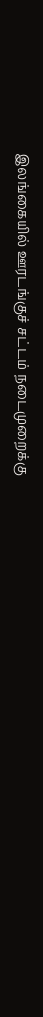இலங்கையில் ஊரடங்குச் சட்டம் நடைமுறைக்கு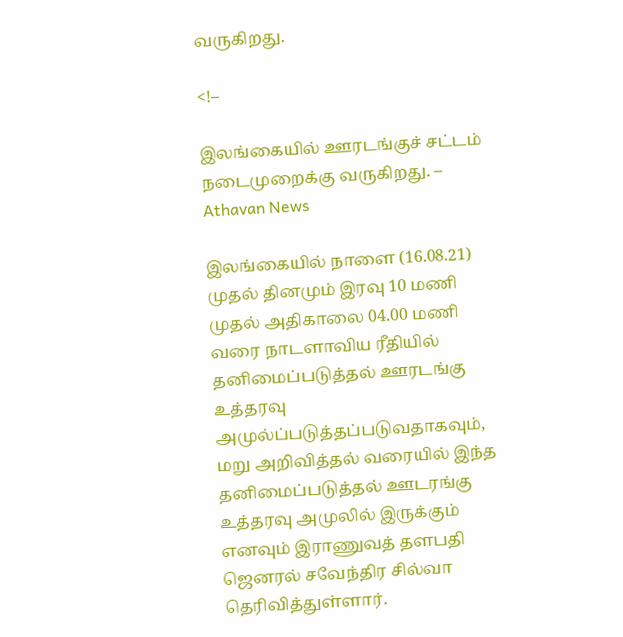வருகிறது.

<!–

இலங்கையில் ஊரடங்குச் சட்டம் நடைமுறைக்கு வருகிறது. – Athavan News

இலங்கையில் நாளை (16.08.21) முதல் தினமும் இரவு 10 மணி முதல் அதிகாலை 04.00 மணி வரை நாடளாவிய ரீதியில் தனிமைப்படுத்தல் ஊரடங்கு உத்தரவு அமுல்ப்படுத்தப்படுவதாகவும்,  மறு அறிவித்தல் வரையில் இந்த தனிமைப்படுத்தல் ஊடரங்கு உத்தரவு அமுலில் இருக்கும் எனவும் இராணுவத் தளபதி ஜெனரல் சவேந்திர சில்வா தெரிவித்துள்ளார்.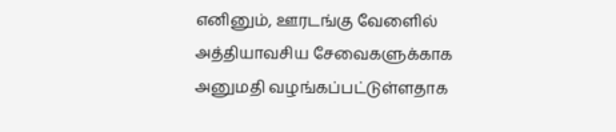எனினும், ஊரடங்கு வேளைில் அத்தியாவசிய சேவைகளுக்காக அனுமதி வழங்கப்பட்டுள்ளதாக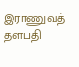இராணுவத் தளபதி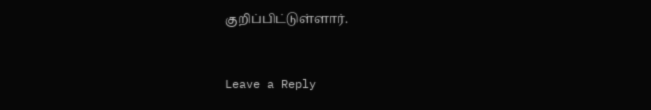குறிப்பிட்டுள்ளார்.


Leave a Reply